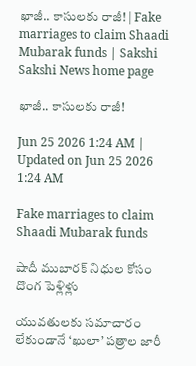ఖాజీ.. కాసులకు రాజీ! | Fake marriages to claim Shaadi Mubarak funds | Sakshi
Sakshi News home page

ఖాజీ.. కాసులకు రాజీ!

Jun 25 2026 1:24 AM | Updated on Jun 25 2026 1:24 AM

Fake marriages to claim Shaadi Mubarak funds

షాదీ ముబారక్‌ నిధుల కోసం దొంగ పెళ్లిళ్లు

యువతులకు సమాచారం లేకుండానే ‘ఖులా’ పత్రాల జారీ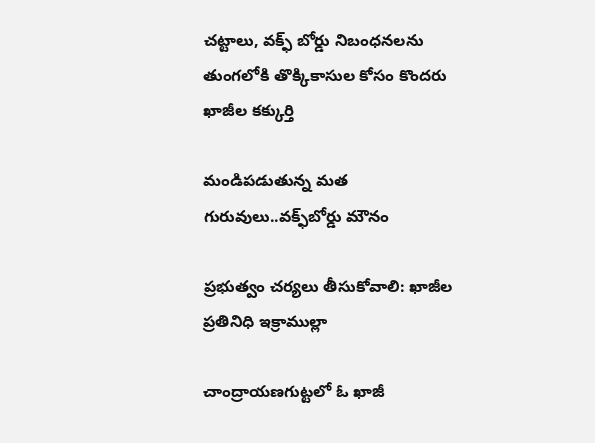చట్టాలు, వక్ఫ్‌ బోర్డు నిబంధనలను తుంగలోకి తొక్కికాసుల కోసం కొందరు ఖాజీల కక్కుర్తి

మండిపడుతున్న మత గురువులు..వక్ఫ్‌బోర్డు మౌనం

ప్రభుత్వం చర్యలు తీసుకోవాలి: ఖాజీల ప్రతినిధి ఇక్రాముల్లా

చాంద్రాయణగుట్టలో ఓ ఖాజీ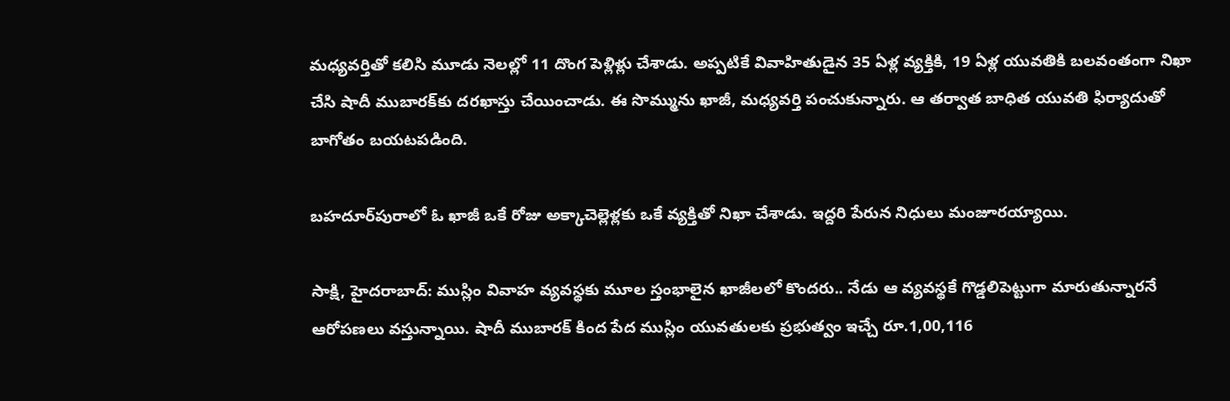మధ్యవర్తితో కలిసి మూడు నెలల్లో 11 దొంగ పెళ్లిళ్లు చేశాడు. అప్పటికే వివాహితుడైన 35 ఏళ్ల వ్యక్తికి, 19 ఏళ్ల యువతికి బలవంతంగా నిఖా చేసి షాదీ ముబారక్‌కు దరఖాస్తు చేయించాడు. ఈ సొమ్మును ఖాజీ, మధ్యవర్తి పంచుకున్నారు. ఆ తర్వాత బాధిత యువతి ఫిర్యాదుతో బాగోతం బయటపడింది.

బహదూర్‌పురాలో ఓ ఖాజీ ఒకే రోజు అక్కాచెల్లెళ్లకు ఒకే వ్యక్తితో నిఖా చేశాడు. ఇద్దరి పేరున నిధులు మంజూరయ్యాయి.

సాక్షి, హైదరాబాద్‌: ముస్లిం వివాహ వ్యవస్థకు మూల స్తంభాలైన ఖాజీలలో కొందరు.. నేడు ఆ వ్యవస్థకే గొడ్డలిపెట్టుగా మారుతున్నారనే ఆరోపణలు వస్తున్నాయి. షాదీ ముబారక్‌ కింద పేద ముస్లిం యువతులకు ప్రభుత్వం ఇచ్చే రూ.1,00,116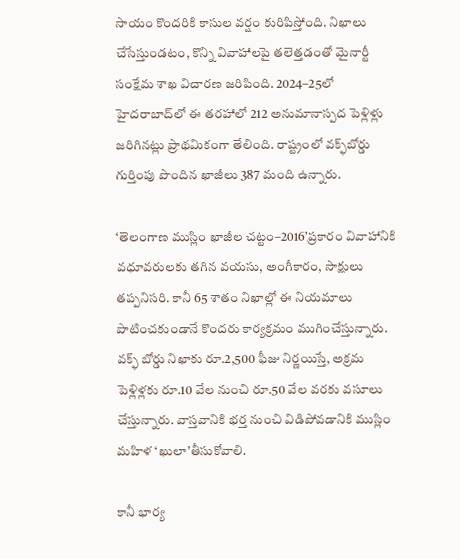సాయం కొందరికి కాసుల వర్షం కురిపిస్తోంది. నిఖాలు చేసేస్తుండటం, కొన్ని వివాహాలపై తలెత్తడంతో మైనార్టీ సంక్షేమ శాఖ విచారణ జరిపింది. 2024–25లో హైదరాబాద్‌లో ఈ తరహాలో 212 అనుమానాస్పద పెళ్లిళ్లు జరిగినట్లు ప్రాథమికంగా తేలింది. రాష్ట్రంలో వక్ఫ్‌బోర్డు గుర్తింపు పొందిన ఖాజీలు 387 మంది ఉన్నారు.

‘తెలంగాణ ముస్లిం ఖాజీల చట్టం–2016’ప్రకారం వివాహానికి వధూవరులకు తగిన వయసు, అంగీకారం, సాక్షులు తప్పనిసరి. కానీ 65 శాతం నిఖాల్లో ఈ నియమాలు పాటించకుండానే కొందరు కార్యక్రమం ముగించేస్తున్నారు. వక్ఫ్‌ బోర్డు నిఖాకు రూ.2,500 ఫీజు నిర్ణయిస్తే, అక్రమ పెళ్లిళ్లకు రూ.10 వేల నుంచి రూ.50 వేల వరకు వసూలు చేస్తున్నారు. వాస్తవానికి భర్త నుంచి విడిపోవడానికి ముస్లిం మహిళ ‘ఖులా’తీసుకోవాలి.

కానీ భార్య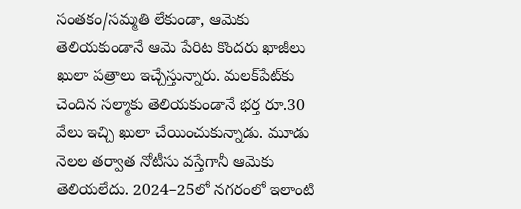సంతకం/సమ్మతి లేకుండా, ఆమెకు తెలియకుండానే ఆమె పేరిట కొందరు ఖాజీలు ఖులా పత్రాలు ఇచ్చేస్తున్నారు. మలక్‌పేట్‌కు చెందిన సల్మాకు తెలియకుండానే భర్త రూ.30 వేలు ఇచ్చి ఖులా చేయించుకున్నాడు. మూడు నెలల తర్వాత నోటీసు వస్తేగానీ ఆమెకు తెలియలేదు. 2024–25లో నగరంలో ఇలాంటి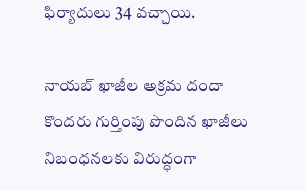ఫిర్యాదులు 34 వచ్చాయి.

నాయబ్‌ ఖాజీల అక్రమ దందా
కొందరు గుర్తింపు పొందిన ఖాజీలు నిబంధనలకు విరుద్ధంగా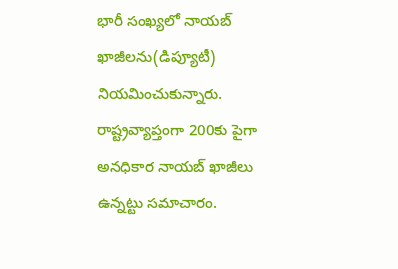భారీ సంఖ్యలో నాయబ్‌ ఖాజీలను(డిప్యూటీ) నియమించుకున్నారు. రాష్ట్రవ్యాప్తంగా 200కు పైగా అనధికార నాయబ్‌ ఖాజీలు ఉన్నట్టు సమాచారం.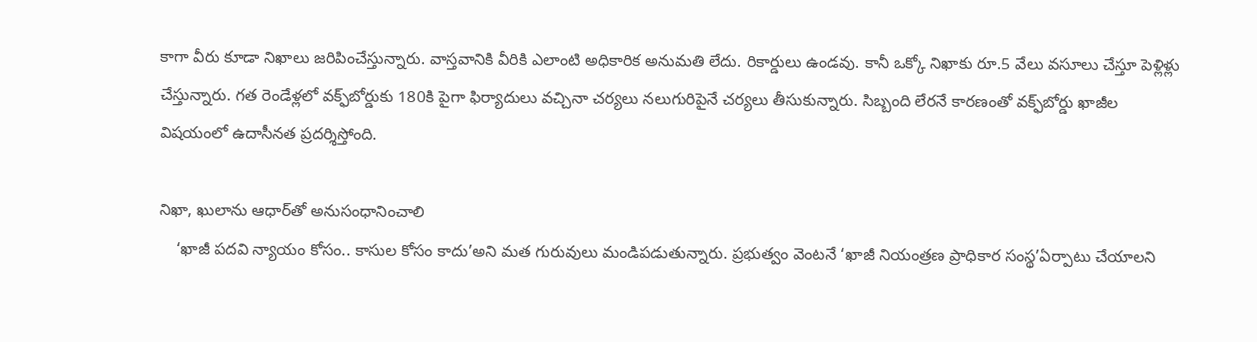కాగా వీరు కూడా నిఖాలు జరిపించేస్తున్నారు. వాస్తవానికి వీరికి ఎలాంటి అధికారిక అనుమతి లేదు. రికార్డులు ఉండవు. కానీ ఒక్కో నిఖాకు రూ.5 వేలు వసూలు చేస్తూ పెళ్లిళ్లు చేస్తున్నారు. గత రెండేళ్లలో వక్ఫ్‌బోర్డుకు 180కి పైగా ఫిర్యాదులు వచ్చినా చర్యలు నలుగురిపైనే చర్యలు తీసుకున్నారు. సిబ్బంది లేరనే కారణంతో వక్ఫ్‌బోర్డు ఖాజీల విషయంలో ఉదాసీనత ప్రదర్శిస్తోంది.

నిఖా, ఖులాను ఆధార్‌తో అనుసంధానించాలి
    ‘ఖాజీ పదవి న్యాయం కోసం.. కాసుల కోసం కాదు’అని మత గురువులు మండిపడుతున్నారు. ప్రభుత్వం వెంటనే ‘ఖాజీ నియంత్రణ ప్రాధికార సంస్థ’ఏర్పాటు చేయాలని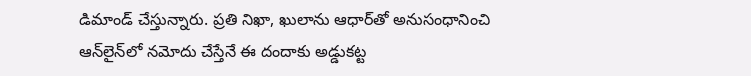డిమాండ్‌ చేస్తున్నారు. ప్రతి నిఖా, ఖులాను ఆధార్‌తో అనుసంధానించి ఆన్‌లైన్‌లో నమోదు చేస్తేనే ఈ దందాకు అడ్డుకట్ట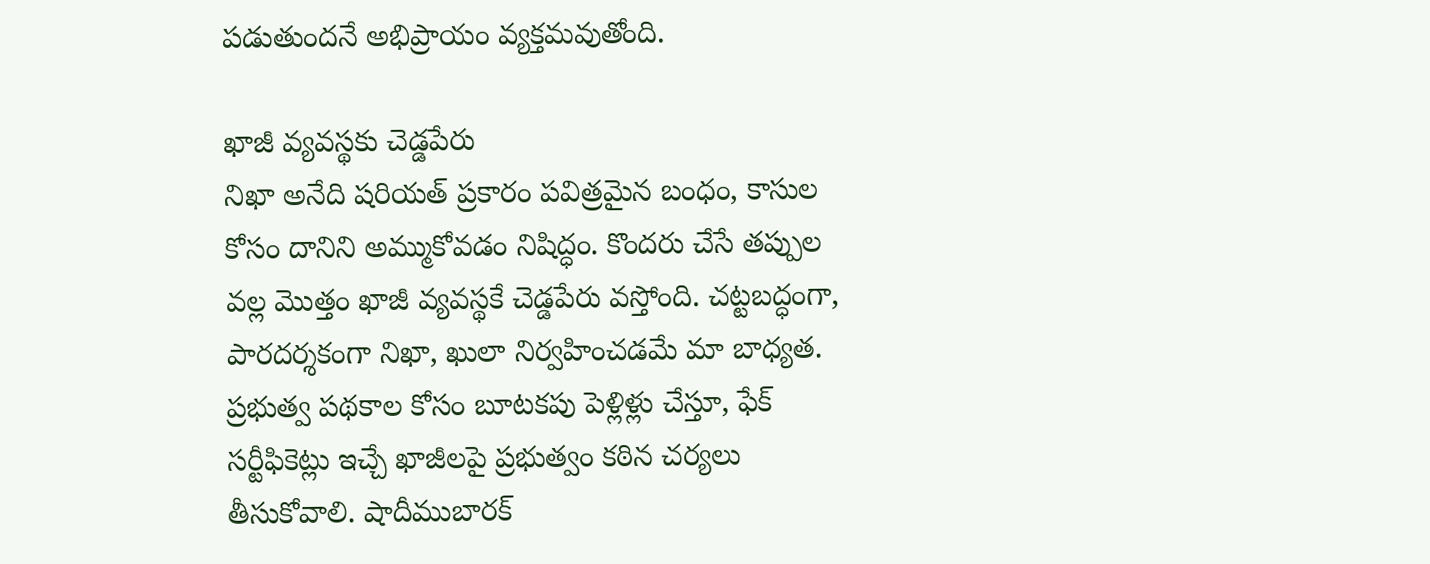పడుతుందనే అభిప్రాయం వ్యక్తమవుతోంది.

ఖాజీ వ్యవస్థకు చెడ్డపేరు
నిఖా అనేది షరియత్‌ ప్రకారం పవిత్రమైన బంధం, కాసుల కోసం దానిని అమ్ముకోవడం నిషిద్ధం. కొందరు చేసే తప్పుల వల్ల మొత్తం ఖాజీ వ్యవస్థకే చెడ్డపేరు వస్తోంది. చట్టబద్ధంగా, పారదర్శకంగా నిఖా, ఖులా నిర్వహించడమే మా బాధ్యత. ప్రభుత్వ పథకాల కోసం బూటకపు పెళ్లిళ్లు చేస్తూ, ఫేక్‌ సర్టీఫికెట్లు ఇచ్చే ఖాజీలపై ప్రభుత్వం కఠిన చర్యలు తీసుకోవాలి. షాదీముబారక్‌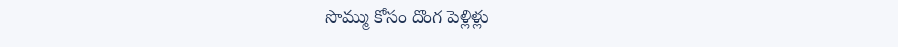సొమ్ము కోసం దొంగ పెళ్లిళ్లు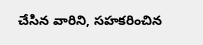చేసిన వారిని, సహకరించిన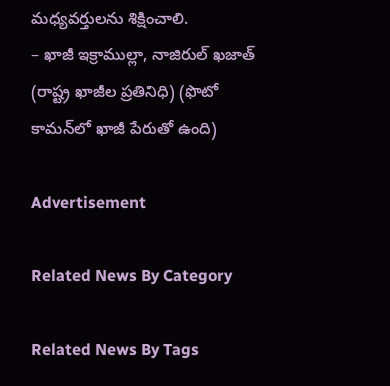మధ్యవర్తులను శిక్షించాలి.
– ఖాజీ ఇక్రాముల్లా, నాజిరుల్‌ ఖజాత్‌ (రాష్ట్ర ఖాజీల ప్రతినిధి) (ఫొటో కామన్‌లో ఖాజీ పేరుతో ఉంది)

Advertisement

Related News By Category

Related News By Tags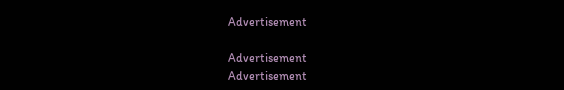Advertisement

Advertisement
Advertisement